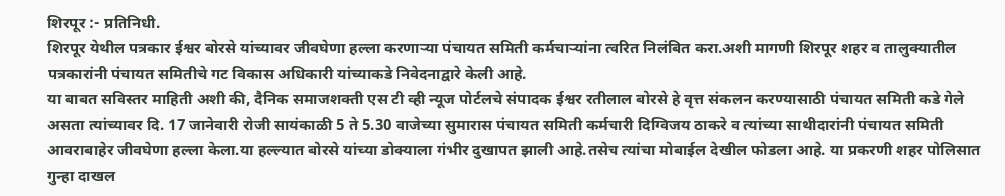शिरपूर :- प्रतिनिधी.
शिरपूर येथील पत्रकार ईश्वर बोरसे यांच्यावर जीवघेणा हल्ला करणाऱ्या पंचायत समिती कर्मचाऱ्यांना त्वरित निलंबित करा.अशी मागणी शिरपूर शहर व तालुक्यातील पत्रकारांनी पंचायत समितीचे गट विकास अधिकारी यांच्याकडे निवेदनाद्वारे केली आहे.
या बाबत सविस्तर माहिती अशी की, दैनिक समाजशक्ती एस टी व्ही न्यूज पोर्टलचे संपादक ईश्वर रतीलाल बोरसे हे वृत्त संकलन करण्यासाठी पंचायत समिती कडे गेले असता त्यांच्यावर दि. 17 जानेवारी रोजी सायंकाळी 5 ते 5.30 वाजेच्या सुमारास पंचायत समिती कर्मचारी दिग्विजय ठाकरे व त्यांच्या साथीदारांनी पंचायत समिती आवराबाहेर जीवघेणा हल्ला केला.या हल्ल्यात बोरसे यांच्या डोक्याला गंभीर दुखापत झाली आहे.तसेच त्यांचा मोबाईल देखील फोडला आहे. या प्रकरणी शहर पोलिसात गुन्हा दाखल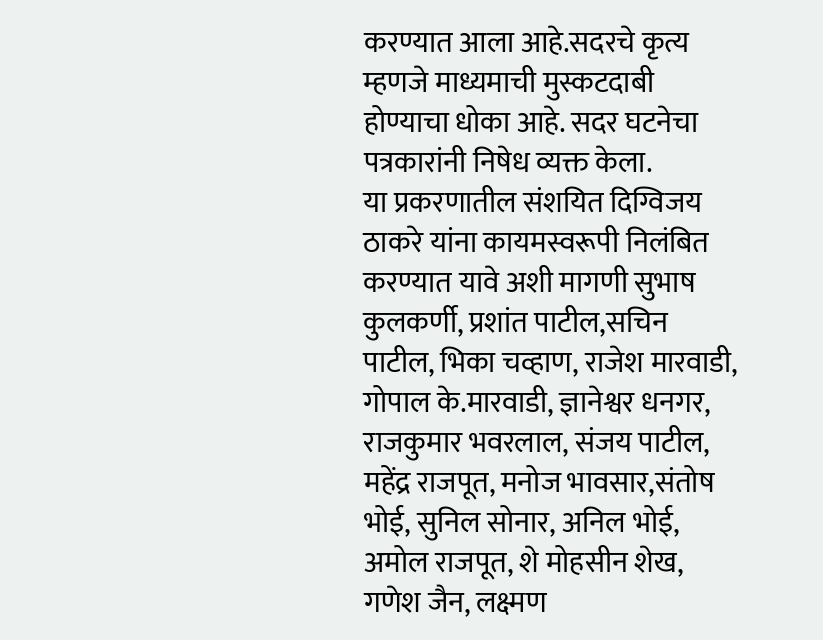करण्यात आला आहे.सदरचे कृत्य म्हणजे माध्यमाची मुस्कटदाबी होण्याचा धोका आहे. सदर घटनेचा पत्रकारांनी निषेध व्यक्त केला.
या प्रकरणातील संशयित दिग्विजय ठाकरे यांना कायमस्वरूपी निलंबित करण्यात यावे अशी मागणी सुभाष कुलकर्णी, प्रशांत पाटील,सचिन पाटील, भिका चव्हाण, राजेश मारवाडी, गोपाल के.मारवाडी, ज्ञानेश्वर धनगर, राजकुमार भवरलाल, संजय पाटील, महेंद्र राजपूत, मनोज भावसार,संतोष भोई, सुनिल सोनार, अनिल भोई, अमोल राजपूत, शे मोहसीन शेख, गणेश जैन, लक्ष्मण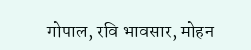गोपाल, रवि भावसार, मोहन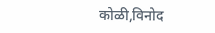कोळी,विनोद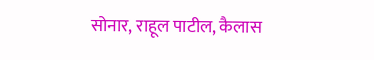सोनार, राहूल पाटील, कैलास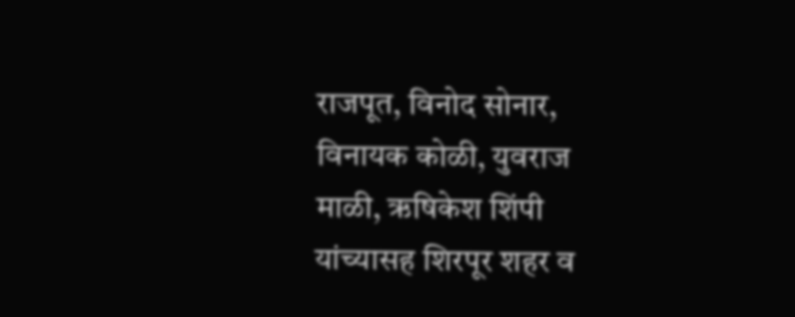राजपूत, विनोद सोनार, विनायक कोळी, युवराज माळी, ऋषिकेश शिंपी यांच्यासह शिरपूर शहर व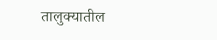तालुक्यातील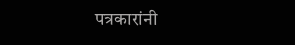पत्रकारांनी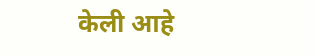केली आहे